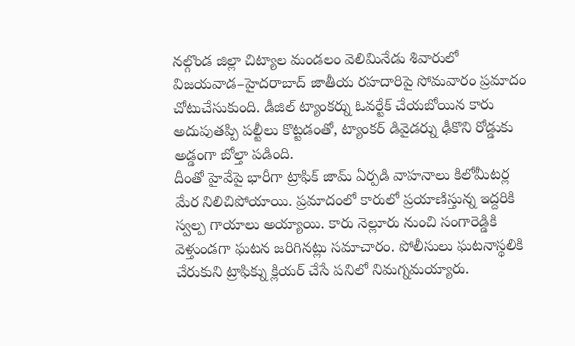నల్గొండ జిల్లా చిట్యాల మండలం వెలిమినేడు శివారులో విజయవాడ–హైదరాబాద్ జాతీయ రహదారిపై సోమవారం ప్రమాదం చోటుచేసుకుంది. డీజిల్ ట్యాంకర్ను ఓవర్టేక్ చేయబోయిన కారు అదుపుతప్పి పల్టీలు కొట్టడంతో, ట్యాంకర్ డివైడర్ను ఢీకొని రోడ్డుకు అడ్డంగా బోల్తా పడింది.
దీంతో హైవేపై భారీగా ట్రాఫిక్ జామ్ ఏర్పడి వాహనాలు కిలోమీటర్ల మేర నిలిచిపోయాయి. ప్రమాదంలో కారులో ప్రయాణిస్తున్న ఇద్దరికి స్వల్ప గాయాలు అయ్యాయి. కారు నెల్లూరు నుంచి సంగారెడ్డికి వెళ్తుండగా ఘటన జరిగినట్లు సమాచారం. పోలీసులు ఘటనాస్థలికి చేరుకుని ట్రాఫిక్ను క్లియర్ చేసే పనిలో నిమగ్నమయ్యారు.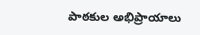పాఠకుల అభిప్రాయాలు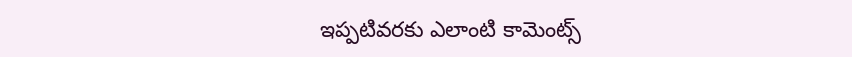ఇప్పటివరకు ఎలాంటి కామెంట్స్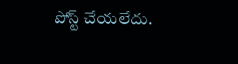పోస్ట్ చేయలేదు.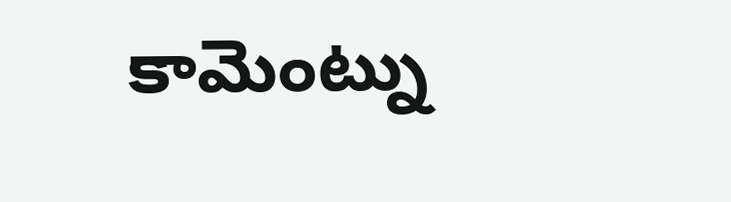కామెంట్ను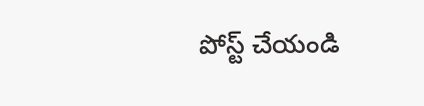పోస్ట్ చేయండి